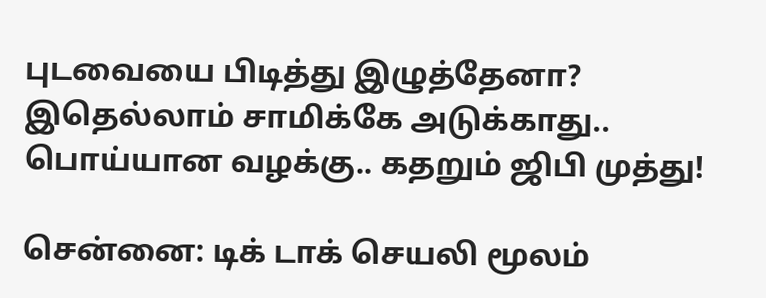புடவையை பிடித்து இழுத்தேனா? இதெல்லாம் சாமிக்கே அடுக்காது.. பொய்யான வழக்கு.. கதறும் ஜிபி முத்து!

சென்னை: டிக் டாக் செயலி மூலம்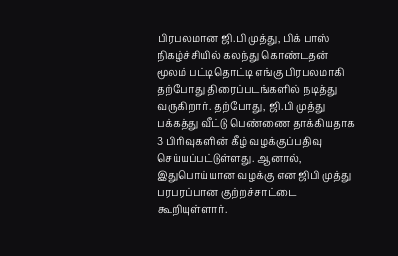பிரபலமான ஜி.பி முத்து, பிக் பாஸ் நிகழ்ச்சியில் கலந்து கொண்டதன் மூலம் பட்டிதொட்டி எங்கு பிரபலமாகி தற்போது திரைப்படங்களில் நடித்து வருகிறார். தற்போது, ஜி.பி முத்து பக்கத்து வீட்டு பெண்ணை தாக்கியதாக 3 பிரிவுகளின் கீழ் வழக்குப்பதிவு செய்யப்பட்டுள்ளது. ஆனால், இதுபொய்யான வழக்கு என ஜிபி முத்து பரபரப்பான குற்றச்சாட்டை கூறியுள்ளார்.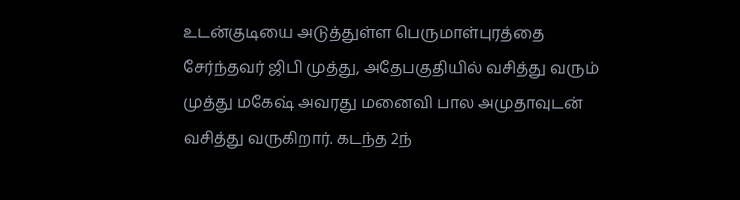உடன்குடியை அடுத்துள்ள பெருமாள்புரத்தை சேர்ந்தவர் ஜிபி முத்து, அதேபகுதியில் வசித்து வரும் முத்து மகேஷ் அவரது மனைவி பால அமுதாவுடன் வசித்து வருகிறார். கடந்த 2ந்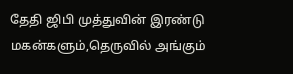தேதி ஜிபி முத்துவின் இரண்டு மகன்களும்,தெருவில் அங்கும்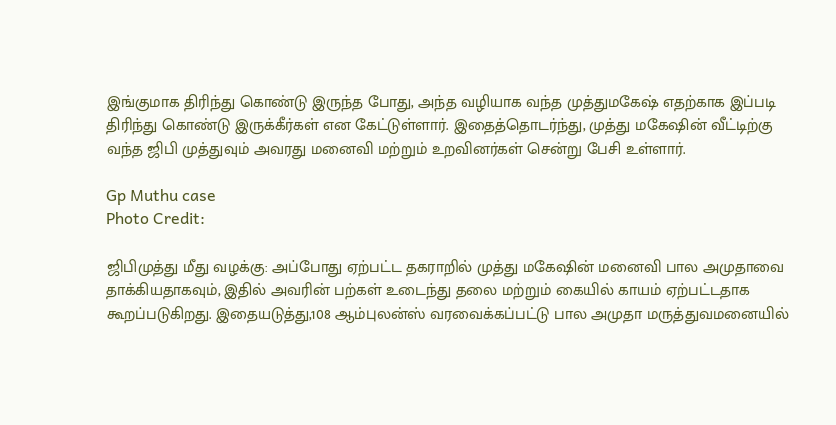இங்குமாக திரிந்து கொண்டு இருந்த போது, அந்த வழியாக வந்த முத்துமகேஷ் எதற்காக இப்படி திரிந்து கொண்டு இருக்கீர்கள் என கேட்டுள்ளார். இதைத்தொடர்ந்து, முத்து மகேஷின் வீட்டிற்கு வந்த ஜிபி முத்துவும் அவரது மனைவி மற்றும் உறவினர்கள் சென்று பேசி உள்ளார்.

Gp Muthu case
Photo Credit:

ஜிபிமுத்து மீது வழக்கு: அப்போது ஏற்பட்ட தகராறில் முத்து மகேஷின் மனைவி பால அமுதாவை தாக்கியதாகவும், இதில் அவரின் பற்கள் உடைந்து தலை மற்றும் கையில் காயம் ஏற்பட்டதாக கூறப்படுகிறது. இதையடுத்து,108 ஆம்புலன்ஸ் வரவைக்கப்பட்டு பால அமுதா மருத்துவமனையில்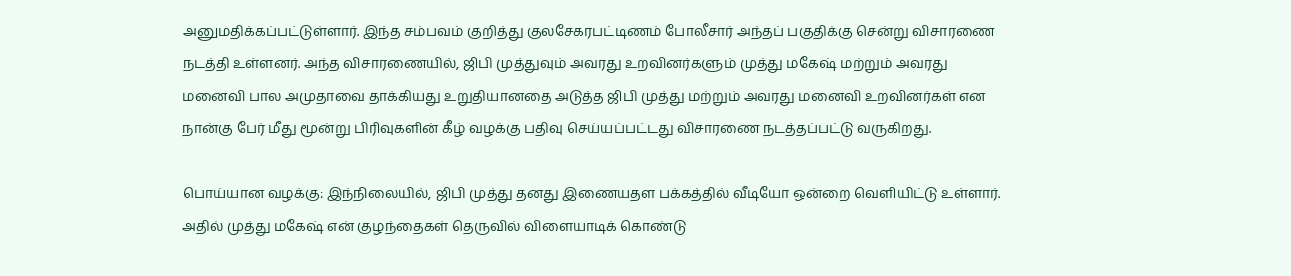அனுமதிக்கப்பட்டுள்ளார். இந்த சம்பவம் குறித்து குலசேகரபட்டிணம் போலீசார் அந்தப் பகுதிக்கு சென்று விசாரணை நடத்தி உள்ளனர். அந்த விசாரணையில், ஜிபி முத்துவும் அவரது உறவினர்களும் முத்து மகேஷ் மற்றும் அவரது மனைவி பால அமுதாவை தாக்கியது உறுதியானதை அடுத்த ஜிபி முத்து மற்றும் அவரது மனைவி உறவினர்கள் என நான்கு பேர் மீது மூன்று பிரிவுகளின் கீழ் வழக்கு பதிவு செய்யப்பட்டது விசாரணை நடத்தப்பட்டு வருகிறது.

பொய்யான வழக்கு: இந்நிலையில், ஜிபி முத்து தனது இணையதள பக்கத்தில் வீடியோ ஒன்றை வெளியிட்டு உள்ளார். அதில் முத்து மகேஷ் என் குழந்தைகள் தெருவில் விளையாடிக் கொண்டு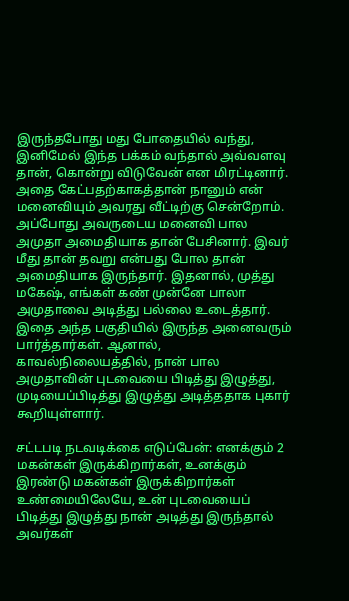இருந்தபோது மது போதையில் வந்து, இனிமேல் இந்த பக்கம் வந்தால் அவ்வளவு தான், கொன்று விடுவேன் என மிரட்டினார். அதை கேட்பதற்காகத்தான் நானும் என் மனைவியும் அவரது வீட்டிற்கு சென்றோம். அப்போது அவருடைய மனைவி பால அமுதா அமைதியாக தான் பேசினார். இவர் மீது தான் தவறு என்பது போல தான் அமைதியாக இருந்தார். இதனால், முத்து மகேஷ், எங்கள் கண் முன்னே பாலா அமுதாவை அடித்து பல்லை உடைத்தார். இதை அந்த பகுதியில் இருந்த அனைவரும் பார்த்தார்கள். ஆனால், காவல்நிலையத்தில், நான் பால அமுதாவின் புடவையை பிடித்து இழுத்து, முடியைப்பிடித்து இழுத்து அடித்ததாக புகார் கூறியுள்ளார்.

சட்டபடி நடவடிக்கை எடுப்பேன்: எனக்கும் 2 மகன்கள் இருக்கிறார்கள், உனக்கும் இரண்டு மகன்கள் இருக்கிறார்கள் உண்மையிலேயே, உன் புடவையைப் பிடித்து இழுத்து நான் அடித்து இருந்தால் அவர்கள்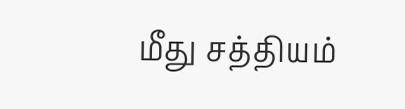மீது சத்தியம்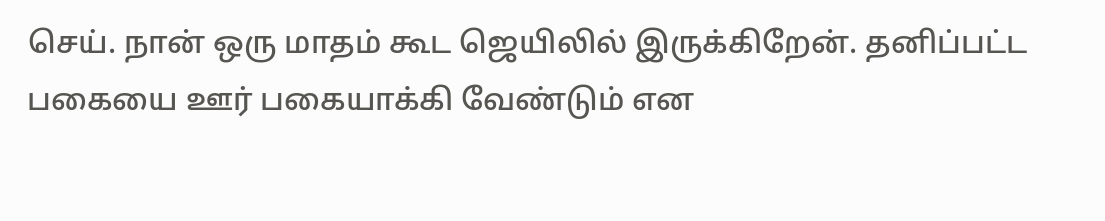செய். நான் ஒரு மாதம் கூட ஜெயிலில் இருக்கிறேன். தனிப்பட்ட பகையை ஊர் பகையாக்கி வேண்டும் என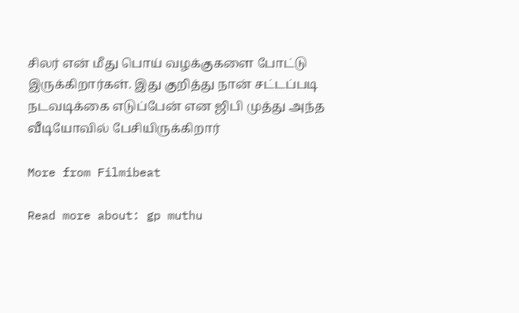சிலர் என் மீது பொய் வழக்குகளை போட்டு இருக்கிறார்கள். இது குறித்து நான் சட்டப்படி நடவடிக்கை எடுப்பேன் என ஜிபி முத்து அந்த வீடியோவில் பேசியிருக்கிறார்

More from Filmibeat

Read more about: gp muthu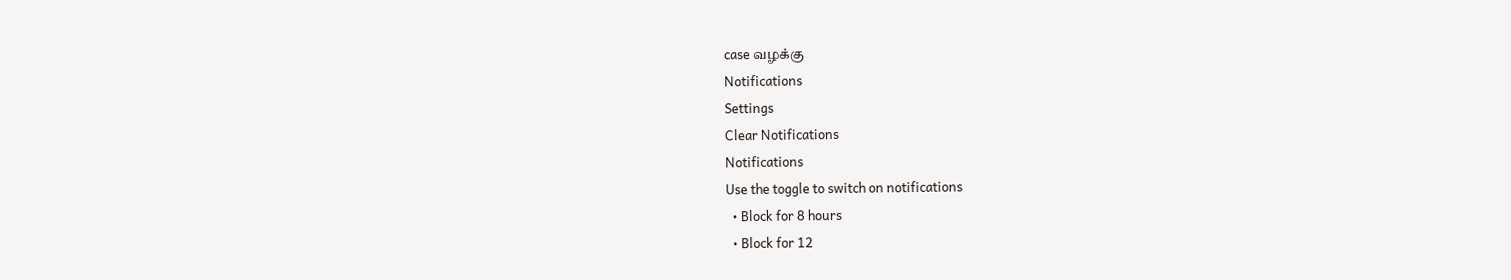case வழக்கு
Notifications
Settings
Clear Notifications
Notifications
Use the toggle to switch on notifications
  • Block for 8 hours
  • Block for 12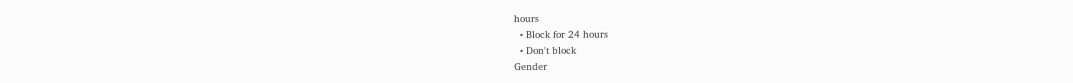hours
  • Block for 24 hours
  • Don't block
Gender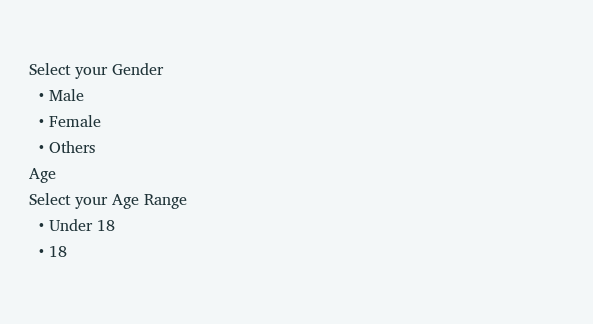Select your Gender
  • Male
  • Female
  • Others
Age
Select your Age Range
  • Under 18
  • 18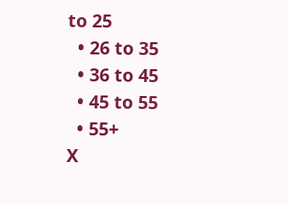to 25
  • 26 to 35
  • 36 to 45
  • 45 to 55
  • 55+
X